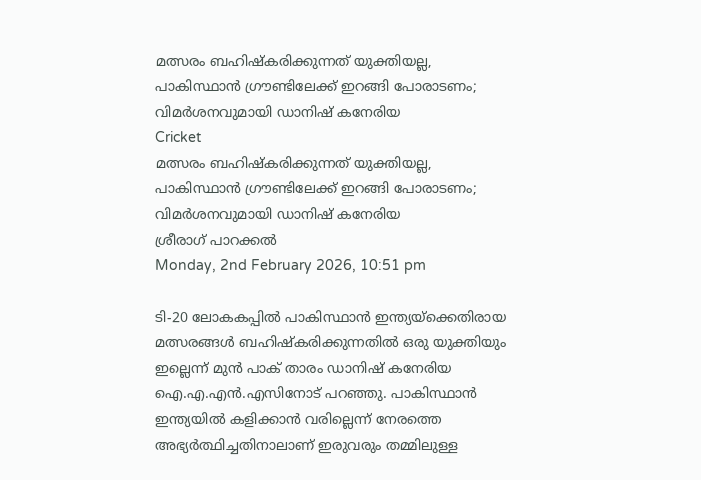മത്സരം ബഹിഷ്‌കരിക്കുന്നത് യുക്തിയല്ല, പാകിസ്ഥാന്‍ ഗ്രൗണ്ടിലേക്ക് ഇറങ്ങി പോരാടണം; വിമര്‍ശനവുമായി ഡാനിഷ് കനേരിയ
Cricket
മത്സരം ബഹിഷ്‌കരിക്കുന്നത് യുക്തിയല്ല, പാകിസ്ഥാന്‍ ഗ്രൗണ്ടിലേക്ക് ഇറങ്ങി പോരാടണം; വിമര്‍ശനവുമായി ഡാനിഷ് കനേരിയ
ശ്രീരാഗ് പാറക്കല്‍
Monday, 2nd February 2026, 10:51 pm

ടി-20 ലോകകപ്പില്‍ പാകിസ്ഥാന്‍ ഇന്ത്യയ്‌ക്കെതിരായ മത്സരങ്ങള്‍ ബഹിഷ്‌കരിക്കുന്നതില്‍ ഒരു യുക്തിയും ഇല്ലെന്ന് മുന്‍ പാക് താരം ഡാനിഷ് കനേരിയ ഐ.എ.എന്‍.എസിനോട് പറഞ്ഞു. പാകിസ്ഥാന്‍ ഇന്ത്യയില്‍ കളിക്കാന്‍ വരില്ലെന്ന് നേരത്തെ അഭ്യര്‍ത്ഥിച്ചതിനാലാണ് ഇരുവരും തമ്മിലുള്ള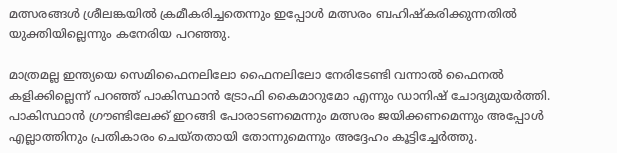മത്സരങ്ങള്‍ ശ്രീലങ്കയില്‍ ക്രമീകരിച്ചതെന്നും ഇപ്പോള്‍ മത്സരം ബഹിഷ്‌കരിക്കുന്നതില്‍ യുക്തിയില്ലെന്നും കനേരിയ പറഞ്ഞു.

മാത്രമല്ല ഇന്ത്യയെ സെമിഫൈനലിലോ ഫൈനലിലോ നേരിടേണ്ടി വന്നാല്‍ ഫൈനല്‍ കളിക്കില്ലെന്ന് പറഞ്ഞ് പാകിസ്ഥാന്‍ ട്രോഫി കൈമാറുമോ എന്നും ഡാനിഷ് ചോദ്യമുയര്‍ത്തി. പാകിസ്ഥാന്‍ ഗ്രൗണ്ടിലേക്ക് ഇറങ്ങി പോരാടണമെന്നും മത്സരം ജയിക്കണമെന്നും അപ്പോള്‍ എല്ലാത്തിനും പ്രതികാരം ചെയ്തതായി തോന്നുമെന്നും അദ്ദേഹം കൂട്ടിച്ചേര്‍ത്തു.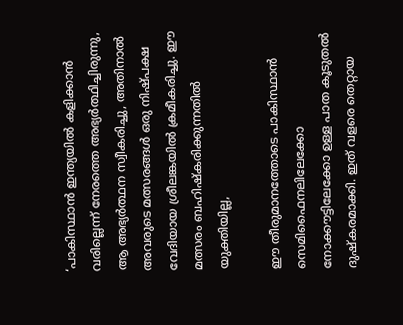‘പാകിസ്ഥാന്‍ ഇന്ത്യയില്‍ കളിക്കാന്‍ വരില്ലെന്ന് നേരത്തെ അഭ്യര്‍ത്ഥിച്ചിരുന്നു, ആ അഭ്യര്‍ത്ഥന സ്വീകരിച്ചു, അതിനാല്‍ അവരുടെ മത്സരങ്ങള്‍ ഒരു നിഷ്പക്ഷ വേദിയായ ശ്രീലങ്കയില്‍ ക്രമീകരിച്ചു. ഈ മത്സരം ബഹിഷ്‌കരിക്കുന്നതില്‍ യുക്തിയില്ല,

ഈ തീരുമാനത്തോടെ പാകിസ്ഥാന്‍ സെമിഫൈനലിലേക്കോ നോക്കൗട്ടിലേക്കോ ഉള്ള പാത കൂടുതല്‍ ദുഷ്‌കരമാക്കി. ഇത് വളരെ തെറ്റായ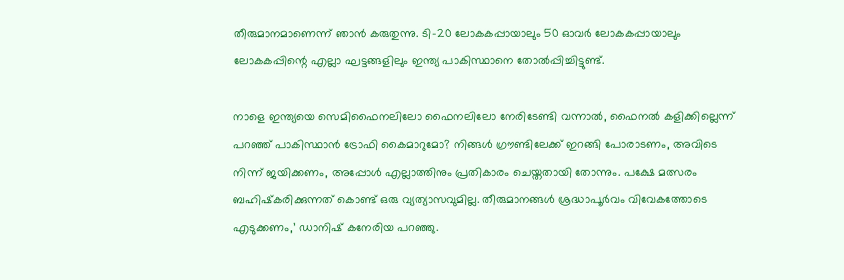തീരുമാനമാണെന്ന് ഞാന്‍ കരുതുന്നു. ടി-20 ലോകകപ്പായാലും 50 ഓവര്‍ ലോകകപ്പായാലും ലോകകപ്പിന്റെ എല്ലാ ഘട്ടങ്ങളിലും ഇന്ത്യ പാകിസ്ഥാനെ തോല്‍പ്പിച്ചിട്ടുണ്ട്.

നാളെ ഇന്ത്യയെ സെമിഫൈനലിലോ ഫൈനലിലോ നേരിടേണ്ടി വന്നാല്‍, ഫൈനല്‍ കളിക്കില്ലെന്ന് പറഞ്ഞ് പാകിസ്ഥാന്‍ ട്രോഫി കൈമാറുമോ? നിങ്ങള്‍ ഗ്രൗണ്ടിലേക്ക് ഇറങ്ങി പോരാടണം, അവിടെ നിന്ന് ജയിക്കണം, അപ്പോള്‍ എല്ലാത്തിനും പ്രതികാരം ചെയ്തതായി തോന്നും. പക്ഷേ മത്സരം ബഹിഷ്‌കരിക്കുന്നത് കൊണ്ട് ഒരു വ്യത്യാസവുമില്ല. തീരുമാനങ്ങള്‍ ശ്രദ്ധാപൂര്‍വം വിവേകത്തോടെ എടുക്കണം,’ ഡാനിഷ് കനേരിയ പറഞ്ഞു.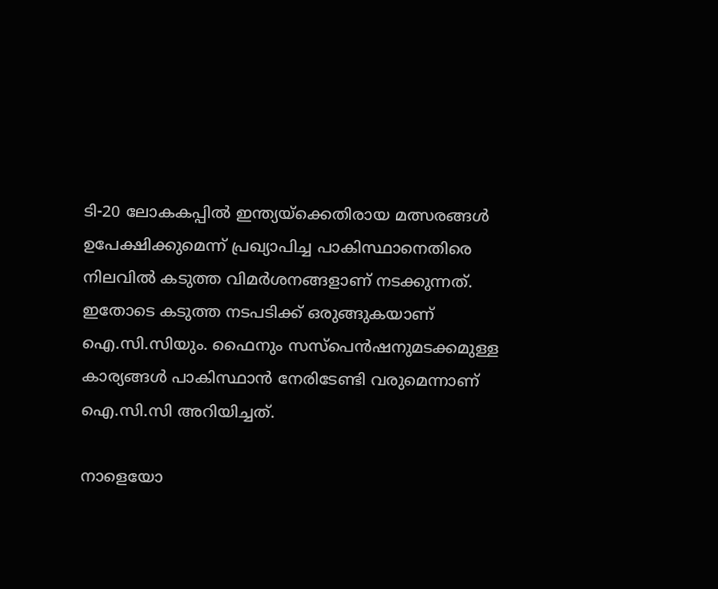ടി-20 ലോകകപ്പില്‍ ഇന്ത്യയ്ക്കെതിരായ മത്സരങ്ങള്‍ ഉപേക്ഷിക്കുമെന്ന് പ്രഖ്യാപിച്ച പാകിസ്ഥാനെതിരെ നിലവില്‍ കടുത്ത വിമര്‍ശനങ്ങളാണ് നടക്കുന്നത്. ഇതോടെ കടുത്ത നടപടിക്ക് ഒരുങ്ങുകയാണ് ഐ.സി.സിയും. ഫൈനും സസ്പെന്‍ഷനുമടക്കമുള്ള കാര്യങ്ങള്‍ പാകിസ്ഥാന്‍ നേരിടേണ്ടി വരുമെന്നാണ് ഐ.സി.സി അറിയിച്ചത്.

നാളെയോ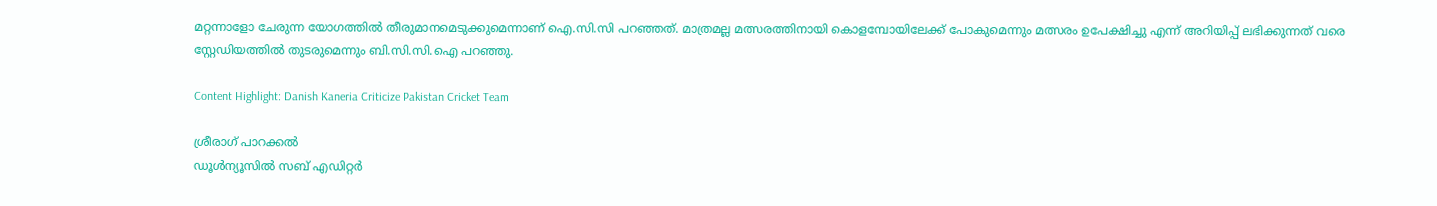മറ്റന്നാളോ ചേരുന്ന യോഗത്തില്‍ തീരുമാനമെടുക്കുമെന്നാണ് ഐ.സി.സി പറഞ്ഞത്. മാത്രമല്ല മത്സരത്തിനായി കൊളമ്പോയിലേക്ക് പോകുമെന്നും മത്സരം ഉപേക്ഷിച്ചു എന്ന് അറിയിപ്പ് ലഭിക്കുന്നത് വരെ സ്റ്റേഡിയത്തില്‍ തുടരുമെന്നും ബി.സി.സി.ഐ പറഞ്ഞു.

Content Highlight: Danish Kaneria Criticize Pakistan Cricket Team

ശ്രീരാഗ് പാറക്കല്‍
ഡൂള്‍ന്യൂസില്‍ സബ് എഡിറ്റര്‍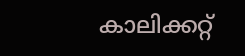കാലിക്കറ്റ്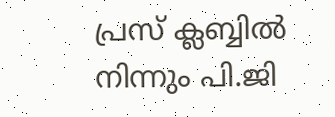പ്രസ് ക്ലബ്ബില്‍ നിന്നും പി.ജി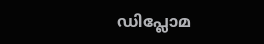ഡിപ്ലോമ